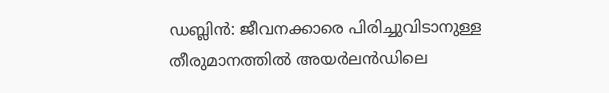ഡബ്ലിൻ: ജീവനക്കാരെ പിരിച്ചുവിടാനുള്ള തീരുമാനത്തിൽ അയർലൻഡിലെ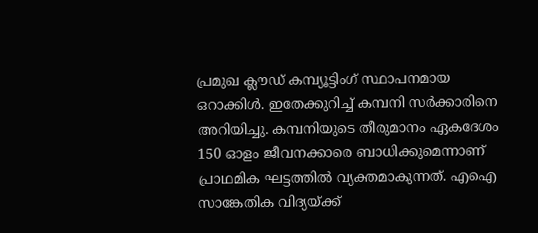പ്രമുഖ ക്ലൗഡ് കമ്പ്യൂട്ടിംഗ് സ്ഥാപനമായ ഒറാക്കിൾ. ഇതേക്കുറിച്ച് കമ്പനി സർക്കാരിനെ അറിയിച്ചു. കമ്പനിയുടെ തീരുമാനം ഏകദേശം 150 ഓളം ജീവനക്കാരെ ബാധിക്കുമെന്നാണ് പ്രാഥമിക ഘട്ടത്തിൽ വ്യക്തമാകുന്നത്. എഐ സാങ്കേതിക വിദ്യയ്ക്ക്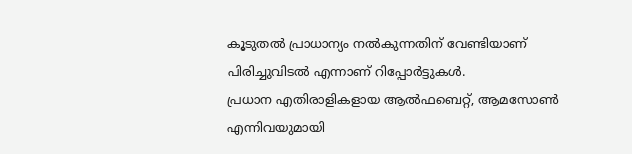കൂടുതൽ പ്രാധാന്യം നൽകുന്നതിന് വേണ്ടിയാണ് പിരിച്ചുവിടൽ എന്നാണ് റിപ്പോർട്ടുകൾ.
പ്രധാന എതിരാളികളായ ആൽഫബെറ്റ്, ആമസോൺ എന്നിവയുമായി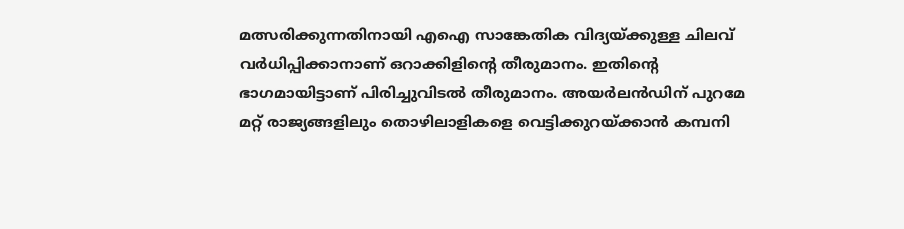മത്സരിക്കുന്നതിനായി എഐ സാങ്കേതിക വിദ്യയ്ക്കുള്ള ചിലവ് വർധിപ്പിക്കാനാണ് ഒറാക്കിളിന്റെ തീരുമാനം. ഇതിന്റെ ഭാഗമായിട്ടാണ് പിരിച്ചുവിടൽ തീരുമാനം. അയർലൻഡിന് പുറമേ മറ്റ് രാജ്യങ്ങളിലും തൊഴിലാളികളെ വെട്ടിക്കുറയ്ക്കാൻ കമ്പനി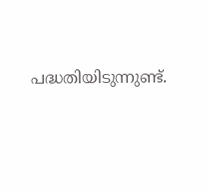പദ്ധതിയിടുന്നുണ്ട്.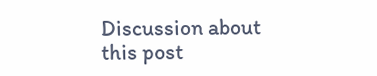Discussion about this post